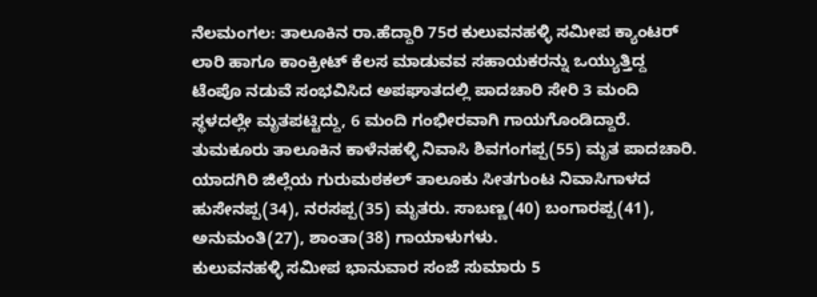ನೆಲಮಂಗಲ: ತಾಲೂಕಿನ ರಾ.ಹೆದ್ದಾರಿ 75ರ ಕುಲುವನಹಳ್ಳಿ ಸಮೀಪ ಕ್ಯಾಂಟರ್ ಲಾರಿ ಹಾಗೂ ಕಾಂಕ್ರೀಟ್ ಕೆಲಸ ಮಾಡುವವ ಸಹಾಯಕರನ್ನು ಒಯ್ಯುತ್ತಿದ್ದ ಟೆಂಪೊ ನಡುವೆ ಸಂಭವಿಸಿದ ಅಪಘಾತದಲ್ಲಿ ಪಾದಚಾರಿ ಸೇರಿ 3 ಮಂದಿ ಸ್ಥಳದಲ್ಲೇ ಮೃತಪಟ್ಟಿದ್ದು, 6 ಮಂದಿ ಗಂಭೀರವಾಗಿ ಗಾಯಗೊಂಡಿದ್ದಾರೆ.
ತುಮಕೂರು ತಾಲೂಕಿನ ಕಾಳೆನಹಳ್ಳಿ ನಿವಾಸಿ ಶಿವಗಂಗಪ್ಪ(55) ಮೃತ ಪಾದಚಾರಿ. ಯಾದಗಿರಿ ಜಿಲ್ಲೆಯ ಗುರುಮಠಕಲ್ ತಾಲೂಕು ಸೀತಗುಂಟ ನಿವಾಸಿಗಾಳದ ಹುಸೇನಪ್ಪ(34), ನರಸಪ್ಪ(35) ಮೃತರು. ಸಾಬಣ್ಣ(40) ಬಂಗಾರಪ್ಪ(41), ಅನುಮಂತಿ(27), ಶಾಂತಾ(38) ಗಾಯಾಳುಗಳು.
ಕುಲುವನಹಳ್ಳಿ ಸಮೀಪ ಭಾನುವಾರ ಸಂಜೆ ಸುಮಾರು 5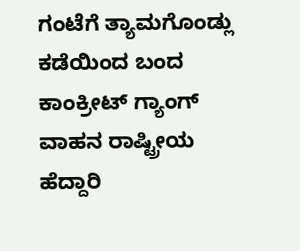ಗಂಟೆಗೆ ತ್ಯಾಮಗೊಂಡ್ಲು ಕಡೆಯಿಂದ ಬಂದ ಕಾಂಕ್ರೀಟ್ ಗ್ಯಾಂಗ್ ವಾಹನ ರಾಷ್ಟ್ರೀಯ ಹೆದ್ದಾರಿ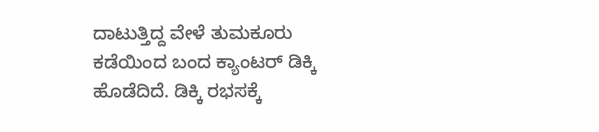ದಾಟುತ್ತಿದ್ದ ವೇಳೆ ತುಮಕೂರು ಕಡೆಯಿಂದ ಬಂದ ಕ್ಯಾಂಟರ್ ಡಿಕ್ಕಿ ಹೊಡೆದಿದೆ. ಡಿಕ್ಕಿ ರಭಸಕ್ಕೆ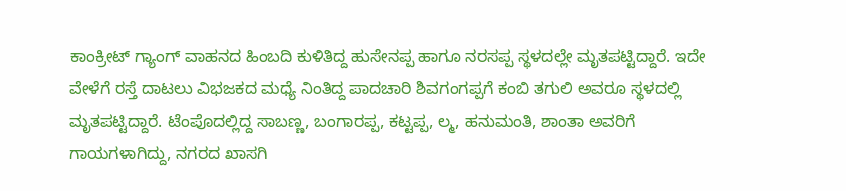ಕಾಂಕ್ರೀಟ್ ಗ್ಯಾಂಗ್ ವಾಹನದ ಹಿಂಬದಿ ಕುಳಿತಿದ್ದ ಹುಸೇನಪ್ಪ ಹಾಗೂ ನರಸಪ್ಪ ಸ್ಥಳದಲ್ಲೇ ಮೃತಪಟ್ಟಿದ್ದಾರೆ. ಇದೇ ವೇಳೆಗೆ ರಸ್ತೆ ದಾಟಲು ವಿಭಜಕದ ಮಧ್ಯೆ ನಿಂತಿದ್ದ ಪಾದಚಾರಿ ಶಿವಗಂಗಪ್ಪಗೆ ಕಂಬಿ ತಗುಲಿ ಅವರೂ ಸ್ಥಳದಲ್ಲಿ ಮೃತಪಟ್ಟಿದ್ದಾರೆ. ಟೆಂಪೊದಲ್ಲಿದ್ದ ಸಾಬಣ್ಣ, ಬಂಗಾರಪ್ಪ, ಕಟ್ಟಪ್ಪ, ಲ್ಮ, ಹನುಮಂತಿ, ಶಾಂತಾ ಅವರಿಗೆ ಗಾಯಗಳಾಗಿದ್ದು, ನಗರದ ಖಾಸಗಿ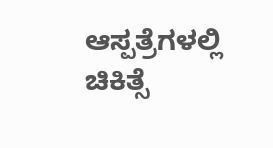ಆಸ್ಪತ್ರೆಗಳಲ್ಲಿ ಚಿಕಿತ್ಸೆ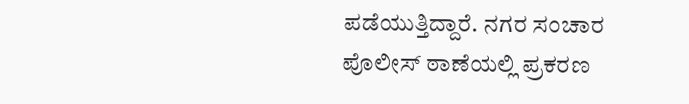ಪಡೆಯುತ್ತಿದ್ದಾರೆ. ನಗರ ಸಂಚಾರ ಪೊಲೀಸ್ ಠಾಣೆಯಲ್ಲಿ ಪ್ರಕರಣ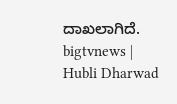ದಾಖಲಾಗಿದೆ.
bigtvnews | Hubli Dharwad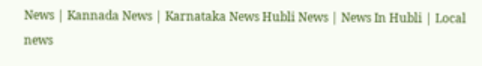News | Kannada News | Karnataka News Hubli News | News In Hubli | Local news